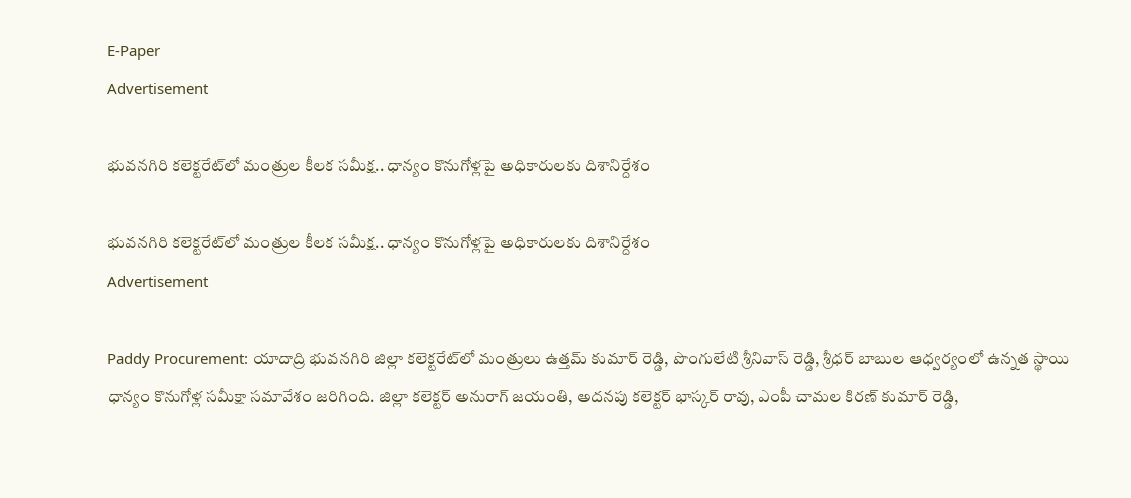E-Paper
Advertisement

భువనగిరి కలెక్టరేట్‌లో మంత్రుల కీలక సమీక్ష.. ధాన్యం కొనుగోళ్లపై అధికారులకు దిశానిర్దేశం

భువనగిరి కలెక్టరేట్‌లో మంత్రుల కీలక సమీక్ష.. ధాన్యం కొనుగోళ్లపై అధికారులకు దిశానిర్దేశం
Advertisement

Paddy Procurement: యాదాద్రి భువనగిరి జిల్లా కలెక్టరేట్‌లో మంత్రులు ఉత్తమ్ కుమార్ రెడ్డి, పొంగులేటి శ్రీనివాస్ రెడ్డి, శ్రీధర్ బాబుల ఆధ్వర్యంలో ఉన్నత స్థాయి ధాన్యం కొనుగోళ్ల సమీక్షా సమావేశం జరిగింది. జిల్లా కలెక్టర్ అనురాగ్ జయంతి, అదనపు కలెక్టర్ భాస్కర్ రావు, ఎంపీ చామల కిరణ్ కుమార్ రెడ్డి,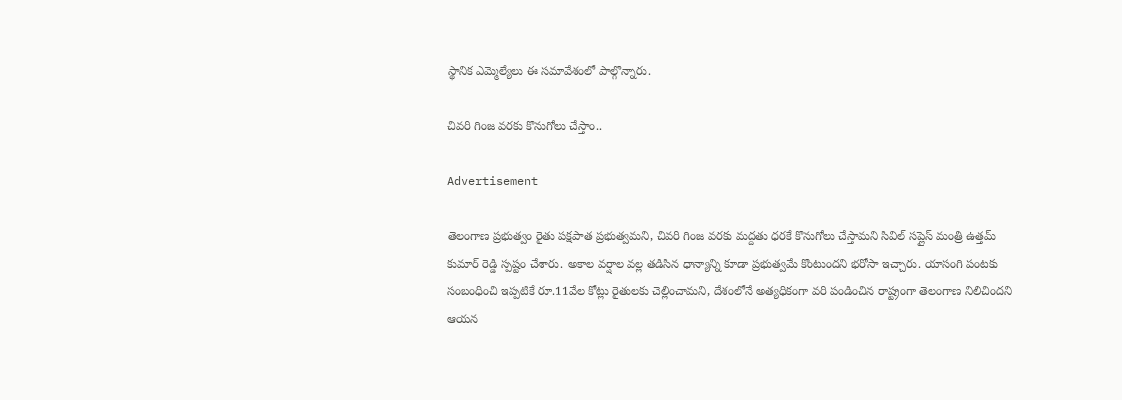స్థానిక ఎమ్మెల్యేలు ఈ సమావేశంలో పాల్గొన్నారు.

చివరి గింజ వరకు కొనుగోలు చేస్తాం..

Advertisement

తెలంగాణ ప్రభుత్వం రైతు పక్షపాత ప్రభుత్వమని, చివరి గింజ వరకు మద్దతు ధరకే కొనుగోలు చేస్తామని సివిల్ సప్లైస్ మంత్రి ఉత్తమ్ కుమార్ రెడ్డి స్పష్టం చేశారు. అకాల వర్షాల వల్ల తడిసిన ధాన్యాన్ని కూడా ప్రభుత్వమే కొంటుందని భరోసా ఇచ్చారు. యాసంగి పంటకు సంబంధించి ఇప్పటికే రూ.11వేల కోట్లు రైతులకు చెల్లించామని, దేశంలోనే అత్యధికంగా వరి పండించిన రాష్ట్రంగా తెలంగాణ నిలిచిందని ఆయన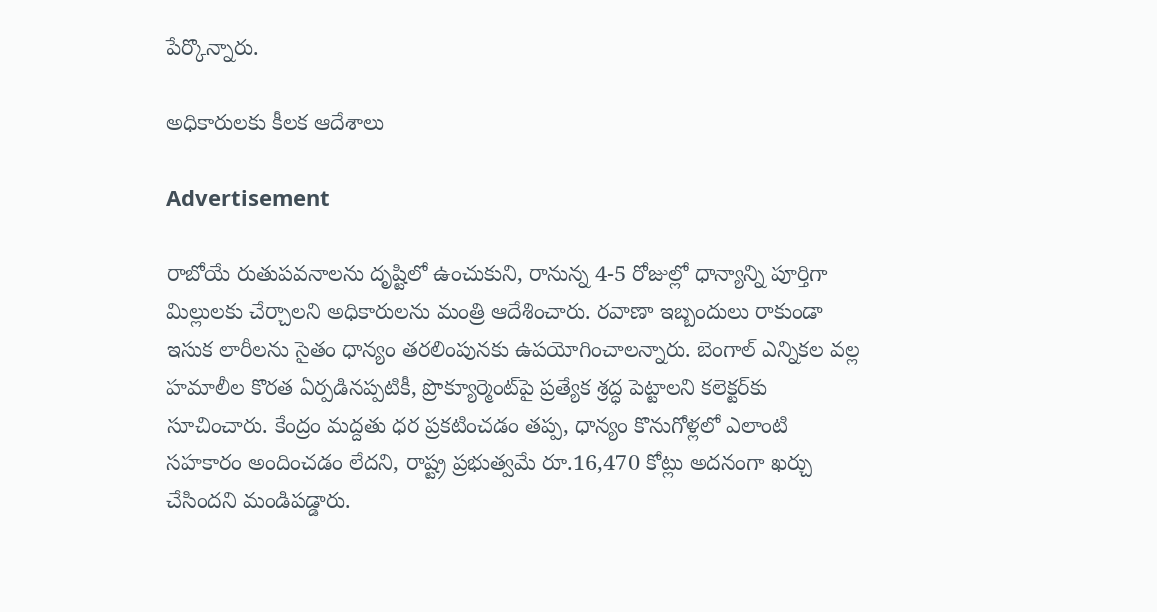పేర్కొన్నారు.

అధికారులకు కీలక ఆదేశాలు

Advertisement

రాబోయే రుతుపవనాలను దృష్టిలో ఉంచుకుని, రానున్న 4-5 రోజుల్లో ధాన్యాన్ని పూర్తిగా మిల్లులకు చేర్చాలని అధికారులను మంత్రి ఆదేశించారు. రవాణా ఇబ్బందులు రాకుండా ఇసుక లారీలను సైతం ధాన్యం తరలింపునకు ఉపయోగించాలన్నారు. బెంగాల్ ఎన్నికల వల్ల హమాలీల కొరత ఏర్పడినప్పటికీ, ప్రొక్యూర్మెంట్‌పై ప్రత్యేక శ్రద్ధ పెట్టాలని కలెక్టర్‌కు సూచించారు. కేంద్రం మద్దతు ధర ప్రకటించడం తప్ప, ధాన్యం కొనుగోళ్లలో ఎలాంటి సహకారం అందించడం లేదని, రాష్ట్ర ప్రభుత్వమే రూ.16,470 కోట్లు అదనంగా ఖర్చు చేసిందని మండిపడ్డారు.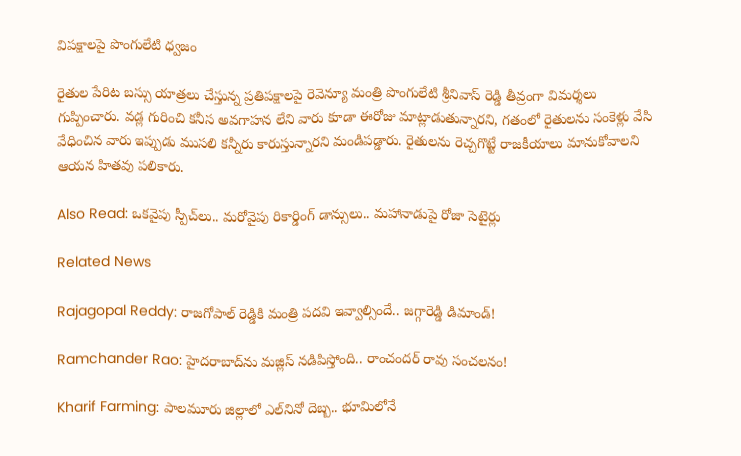విపక్షాలపై పొంగులేటి ధ్వజం

రైతుల పేరిట బస్సు యాత్రలు చేస్తున్న ప్రతిపక్షాలపై రెవెన్యూ మంత్రి పొంగులేటి శ్రీనివాస్ రెడ్డి తీవ్రంగా విమర్శలు గుప్పించారు. వడ్ల గురించి కనీస అవగాహన లేని వారు కూడా ఈరోజు మాట్లాడుతున్నారని, గతంలో రైతులను సంకెళ్లు వేసి వేధించిన వారు ఇప్పుడు ముసలి కన్నీరు కారుస్తున్నారని మండిపడ్డారు. రైతులను రెచ్చగొట్టే రాజకీయాలు మానుకోవాలని ఆయన హితవు పలికారు.

Also Read: ఒకవైపు స్పీచ్‌లు.. మరోవైపు రికార్డింగ్ డాన్సులు.. మహానాడుపై రోజా సెటైర్లు

Related News

Rajagopal Reddy: రాజగోపాల్ రెడ్డికి మంత్రి పదవి ఇవ్వాల్సిందే.. జగ్గారెడ్డి డిమాండ్!

Ramchander Rao: హైదరాబాద్‌ను మజ్లిస్ నడిపిస్తోంది.. రాంచందర్ రావు సంచలనం!

Kharif Farming: పాలమూరు జిల్లాలో ఎల్‌నినో దెబ్బ.. భూమిలోనే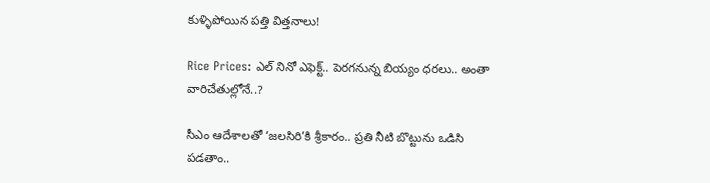కుళ్ళిపోయిన పత్తి విత్తనాలు!

Rice Prices: ఎల్ నినో ఎఫెక్ట్.. పెరగనున్న బియ్యం ధరలు.. అంతా వారిచేతుల్లోనే..?

సీఎం ఆదేశాలతో ‘జలసిరి’కి శ్రీకారం.. ప్రతి నీటి బొట్టును ఒడిసి పడతాం..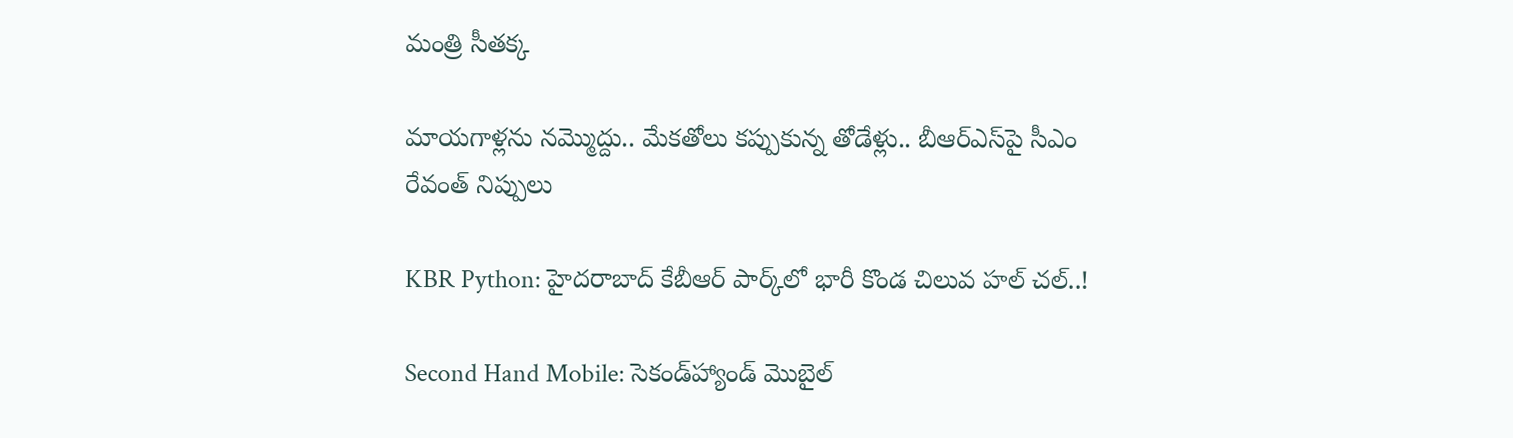మంత్రి సీతక్క

మాయగాళ్లను నమ్మొద్దు.. మేకతోలు కప్పుకున్న తోడేళ్లు.. బీఆర్‌ఎస్‌పై సీఎం రేవంత్ నిప్పులు

KBR Python: హైదరాబాద్ కేబీఆర్ పార్క్‌లో భారీ కొండ చిలువ హల్ చల్..!

Second Hand Mobile: సెకండ్‌హ్యాండ్ మొబైల్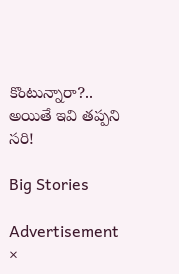కొంటున్నారా?.. అయితే ఇవి తప్పని సరి!

Big Stories

Advertisement
×